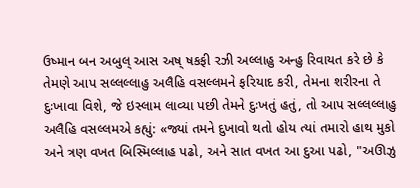ઉષ્માન બન અબુલ્ આસ અષ્ ષકફી રઝી અલ્લાહુ અન્હુ રિવાયત કરે છે કે તેમણે આપ સલ્લલ્લાહુ અલૈહિ વસલ્લમને ફરિયાદ કરી, તેમના શરીરના તે દુઃખાવા વિશે, જે ઇસ્લામ લાવ્યા પછી તેમને દુઃખતું હતું, તો આપ સલ્લલ્લાહુ અલૈહિ વસલ્લમએ કહ્યું: «જ્યાં તમને દુખાવો થતો હોય ત્યાં તમારો હાથ મુકો અને ત્રણ વખત બિસ્મિલ્લાહ પઢો, અને સાત વખત આ દુઆ પઢો, "અઊઝુ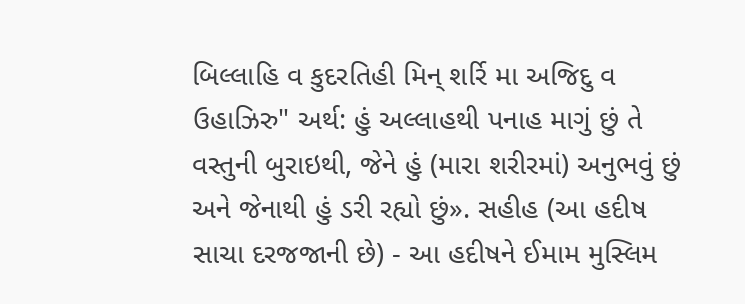બિલ્લાહિ વ કુદરતિહી મિન્ શર્રિ મા અજિદુ વ ઉહાઝિરુ" અર્થ: હું અલ્લાહથી પનાહ માગું છું તે વસ્તુની બુરાઇથી, જેને હું (મારા શરીરમાં) અનુભવું છું અને જેનાથી હું ડરી રહ્યો છું». સહીહ (આ હદીષ સાચા દરજજાની છે) - આ હદીષને ઈમામ મુસ્લિમ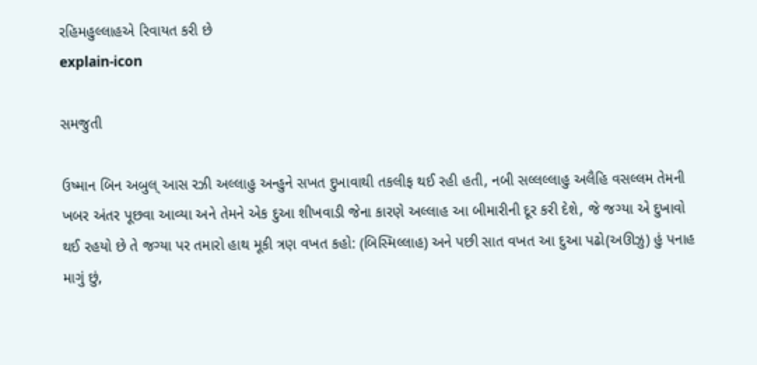રહિમહુલ્લાહએ રિવાયત કરી છે
explain-icon

સમજુતી

ઉષ્માન બિન અબુલ્ આસ રઝી અલ્લાહુ અન્હુને સખત દુખાવાથી તકલીફ થઈ રહી હતી, નબી સલ્લલ્લાહુ અલૈહિ વસલ્લમ તેમની ખબર અંતર પૂછવા આવ્યા અને તેમને એક દુઆ શીખવાડી જેના કારણે અલ્લાહ આ બીમારીની દૂર કરી દેશે, જે જગ્યા એ દુખાવો થઈ રહયો છે તે જગ્યા પર તમારો હાથ મૂકી ત્રણ વખત કહો: (બિસ્મિલ્લાહ) અને પછી સાત વખત આ દુઆ પઢો(અઊઝુ) હું પનાહ માગું છું,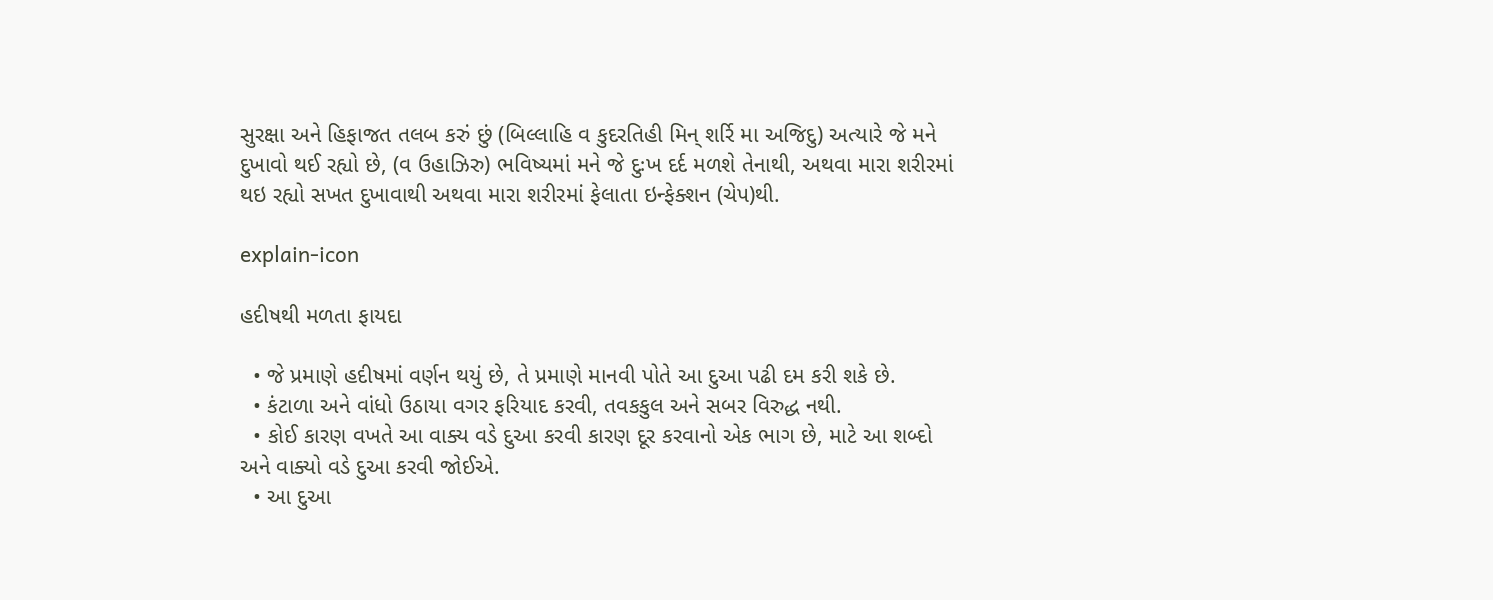સુરક્ષા અને હિફાજત તલબ કરું છું (બિલ્લાહિ વ કુદરતિહી મિન્ શર્રિ મા અજિદુ) અત્યારે જે મને દુખાવો થઈ રહ્યો છે, (વ ઉહાઝિરુ) ભવિષ્યમાં મને જે દુઃખ દર્દ મળશે તેનાથી, અથવા મારા શરીરમાં થઇ રહ્યો સખત દુખાવાથી અથવા મારા શરીરમાં ફેલાતા ઇન્ફેક્શન (ચેપ)થી.

explain-icon

હદીષથી મળતા ફાયદા

  • જે પ્રમાણે હદીષમાં વર્ણન થયું છે, તે પ્રમાણે માનવી પોતે આ દુઆ પઢી દમ કરી શકે છે.
  • કંટાળા અને વાંધો ઉઠાયા વગર ફરિયાદ કરવી, તવકકુલ અને સબર વિરુદ્ધ નથી.
  • કોઈ કારણ વખતે આ વાક્ય વડે દુઆ કરવી કારણ દૂર કરવાનો એક ભાગ છે, માટે આ શબ્દો અને વાક્યો વડે દુઆ કરવી જોઈએ.
  • આ દુઆ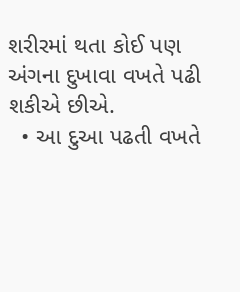શરીરમાં થતા કોઈ પણ અંગના દુખાવા વખતે પઢી શકીએ છીએ.
  • આ દુઆ પઢતી વખતે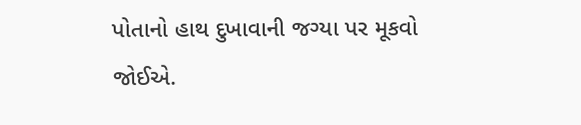પોતાનો હાથ દુખાવાની જગ્યા પર મૂકવો જોઈએ.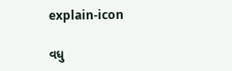explain-icon

વધુ